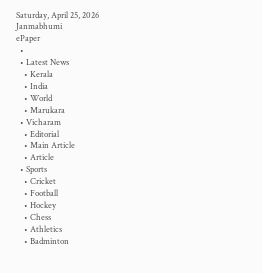Saturday, April 25, 2026
Janmabhumi
ePaper
  •
  • Latest News
    • Kerala
    • India
    • World
    • Marukara
  • Vicharam
    • Editorial
    • Main Article
    • Article
  • Sports
    • Cricket
    • Football
    • Hockey
    • Chess
    • Athletics
    • Badminton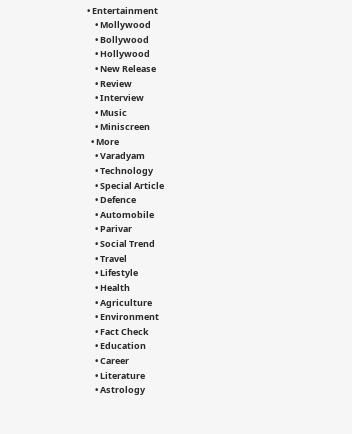• Entertainment
    • Mollywood
    • Bollywood
    • Hollywood
    • New Release
    • Review
    • Interview
    • Music
    • Miniscreen
  • More
    • Varadyam
    • Technology
    • Special Article
    • Defence
    • Automobile
    • Parivar
    • Social Trend
    • Travel
    • Lifestyle
    • Health
    • Agriculture
    • Environment
    • Fact Check
    • Education
    • Career
    • Literature
    • Astrology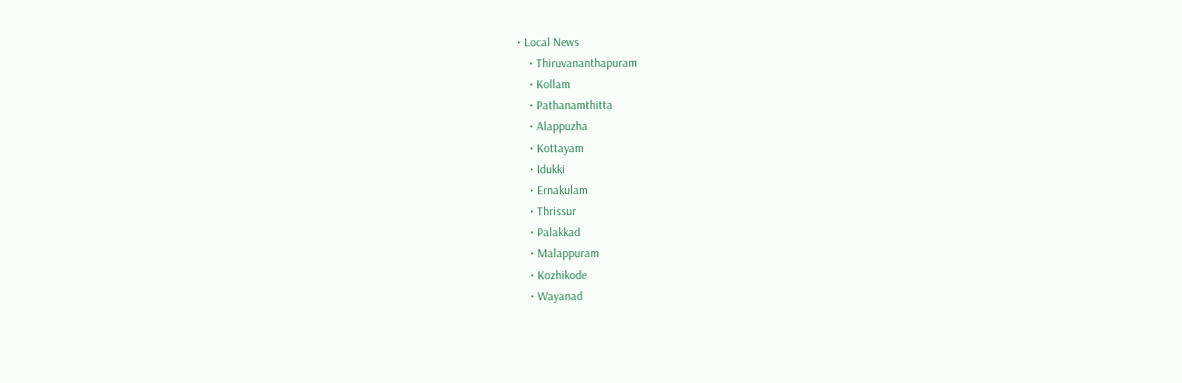• Local News
    • Thiruvananthapuram
    • Kollam
    • Pathanamthitta
    • Alappuzha
    • Kottayam
    • Idukki
    • Ernakulam
    • Thrissur
    • Palakkad
    • Malappuram
    • Kozhikode
    • Wayanad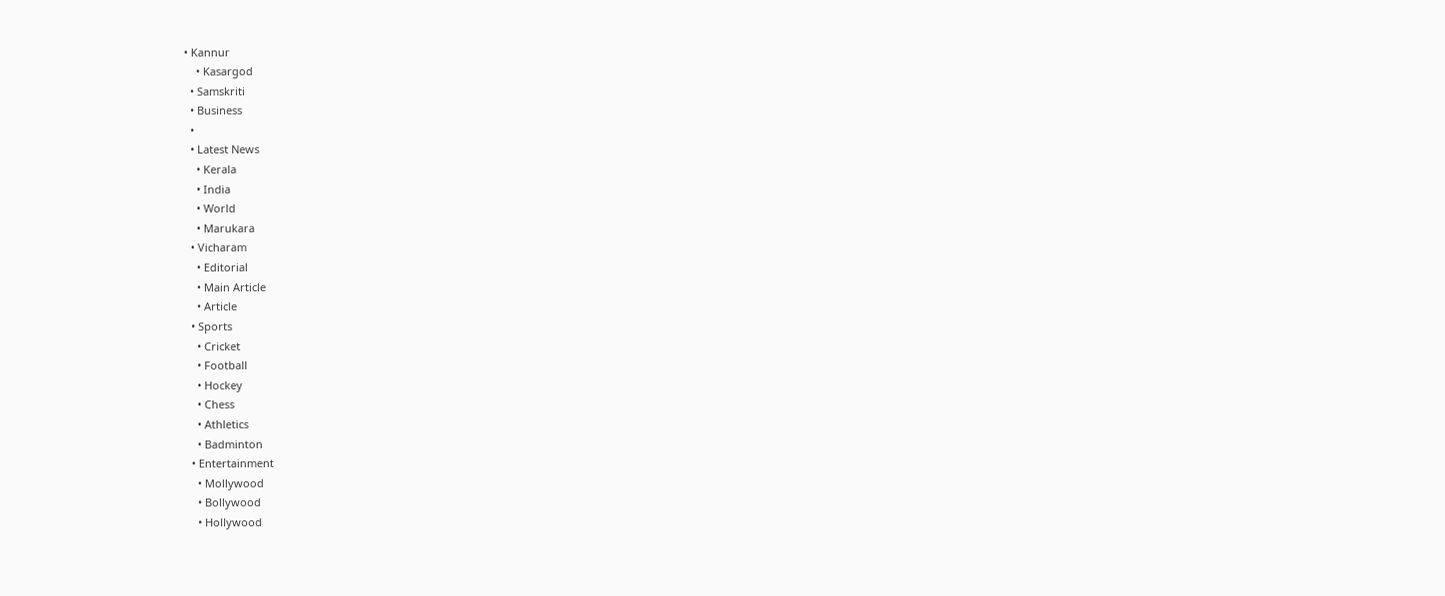• Kannur
    • Kasargod
  • Samskriti
  • Business
  •
  • Latest News
    • Kerala
    • India
    • World
    • Marukara
  • Vicharam
    • Editorial
    • Main Article
    • Article
  • Sports
    • Cricket
    • Football
    • Hockey
    • Chess
    • Athletics
    • Badminton
  • Entertainment
    • Mollywood
    • Bollywood
    • Hollywood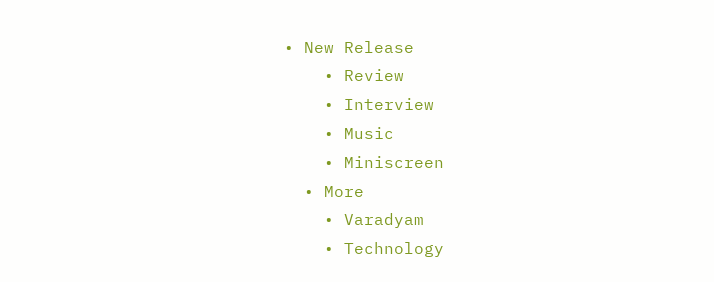• New Release
    • Review
    • Interview
    • Music
    • Miniscreen
  • More
    • Varadyam
    • Technology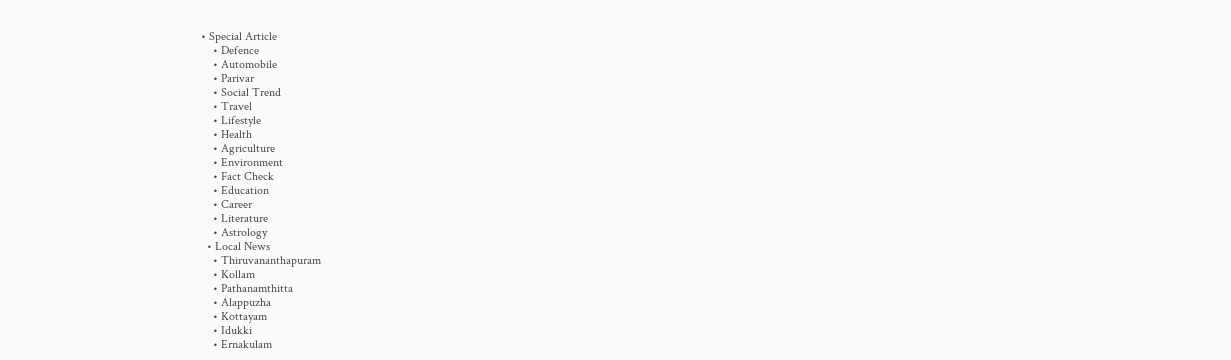• Special Article
    • Defence
    • Automobile
    • Parivar
    • Social Trend
    • Travel
    • Lifestyle
    • Health
    • Agriculture
    • Environment
    • Fact Check
    • Education
    • Career
    • Literature
    • Astrology
  • Local News
    • Thiruvananthapuram
    • Kollam
    • Pathanamthitta
    • Alappuzha
    • Kottayam
    • Idukki
    • Ernakulam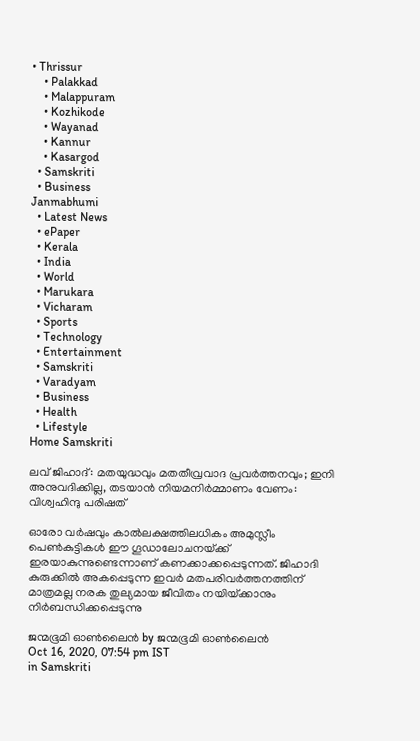• Thrissur
    • Palakkad
    • Malappuram
    • Kozhikode
    • Wayanad
    • Kannur
    • Kasargod
  • Samskriti
  • Business
Janmabhumi
  • Latest News
  • ePaper
  • Kerala
  • India
  • World
  • Marukara
  • Vicharam
  • Sports
  • Technology
  • Entertainment
  • Samskriti
  • Varadyam
  • Business
  • Health
  • Lifestyle
Home Samskriti

ലവ് ജിഹാദ്: മതയുദ്ധവും മതതീവ്രവാദ പ്രവര്‍ത്തനവും; ഇനി അനുവദിക്കില്ല, തടയാന്‍ നിയമനിര്‍മ്മാണം വേണം: വിശ്വഹിന്ദു പരിഷത്

ഓരോ വര്‍ഷവും കാല്‍ലക്ഷത്തിലധികം അമുസ്ലീം പെണ്‍കുട്ടികള്‍ ഈ ഗൂഡാലോചനയ്‌ക്ക് ഇരയാകുന്നുണ്ടെന്നാണ് കണക്കാക്കപ്പെടുന്നത്. ജിഹാദി കുരുക്കില്‍ അകപ്പെടുന്ന ഇവര്‍ മതപരിവര്‍ത്തനത്തിന് മാത്രമല്ല നരക തുല്യമായ ജീവിതം നയിയ്‌ക്കാനും നിര്‍ബന്ധിക്കപ്പെടുന്നു

ജന്മഭൂമി ഓണ്‍ലൈന്‍ by ജന്മഭൂമി ഓണ്‍ലൈന്‍
Oct 16, 2020, 07:54 pm IST
in Samskriti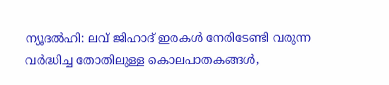ന്യൂദല്‍ഹി: ലവ് ജിഹാദ് ഇരകള്‍ നേരിടേണ്ടി വരുന്ന വര്‍ദ്ധിച്ച തോതിലുള്ള കൊലപാതകങ്ങള്‍,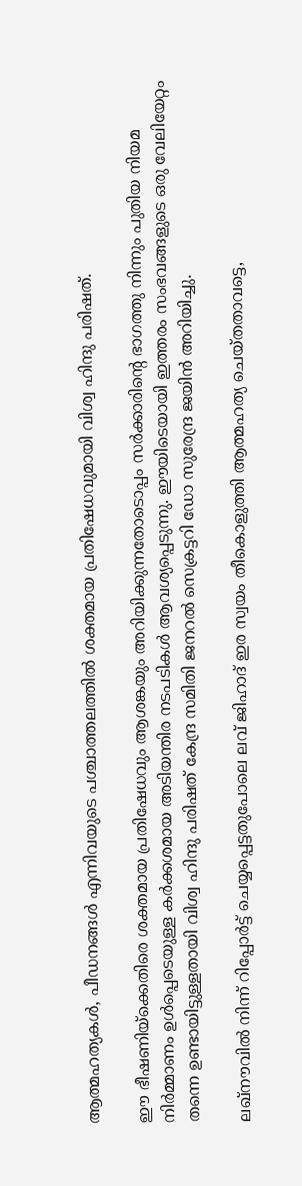ആത്മഹത്യകള്‍, പീഡനങ്ങള്‍ എന്നിവയുടെ പശ്ചാത്തലത്തില്‍ ശക്തമായ പ്രതിഷേധവുമായി വിശ്വ ഹിന്ദു പരിഷത്.

ഈ ഭീഷണിയ്‌ക്കെതിരെ ശക്തമായ പ്രതിഷേധവും ആശങ്കയും അറിയിക്കുന്നതോടൊപ്പം സര്‍ക്കാരിന്റെ ഭാഗത്തു നിന്നും പുതിയ നിയമ നിര്‍മ്മാണം ഉള്‍പ്പെടെയുള്ള കര്‍ക്കശമായ അടിയന്തിര നടപടികള്‍ ആവശ്യപ്പെടുന്നു. ഈയിടെയായി ഇത്തരം സംഭവങ്ങളുടെ ഒരു വേലിയേറ്റം തന്നെ ഉണ്ടായിട്ടുള്ളതായി വിശ്വ ഹിന്ദു പരിഷത് കേന്ദ്ര സമിതി ജനറല്‍ സെക്രട്ടറി ഡോ സുരേന്ദ്ര ജയിന്‍ അറിയിച്ചു.

ലഖ്‌നൗവില്‍ നിന്ന് റിപ്പോര്‍ട്ട് ചെയ്യപ്പെട്ടതുപോലെ ലവ് ജിഹാദ് ഇര സ്വയം തീകൊളുത്തി ആത്മഹത്യ ചെയ്തതാവട്ടെ,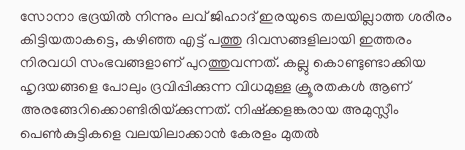സോനാ ഭദ്രയില്‍ നിന്നും ലവ് ജിഹാദ് ഇരയുടെ തലയില്ലാത്ത ശരീരം കിട്ടിയതാകട്ടെ, കഴിഞ്ഞ എട്ട് പത്തു ദിവസങ്ങളിലായി ഇത്തരം നിരവധി സംഭവങ്ങളാണ് പുറത്തുവന്നത്. കല്ലു കൊണ്ടുണ്ടാക്കിയ ഹൃദയങ്ങളെ പോലും ദ്രവിപ്പിക്കുന്ന വിധമുള്ള ക്രൂരതകള്‍ ആണ് അരങ്ങേറിക്കൊണ്ടിരിയ്‌ക്കുന്നത്. നിഷ്‌ക്കളങ്കരായ അമുസ്ലീം പെണ്‍കുട്ടികളെ വലയിലാക്കാന്‍ കേരളം മുതല്‍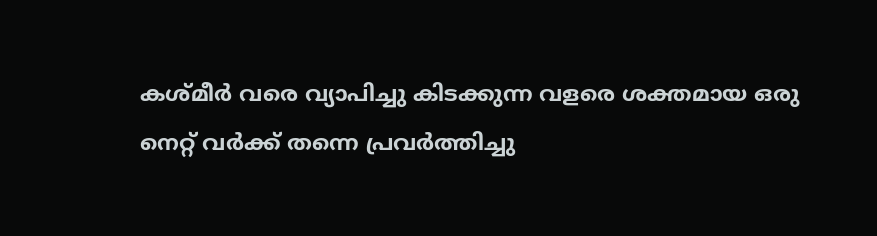കശ്മീര്‍ വരെ വ്യാപിച്ചു കിടക്കുന്ന വളരെ ശക്തമായ ഒരു നെറ്റ് വര്‍ക്ക് തന്നെ പ്രവര്‍ത്തിച്ചു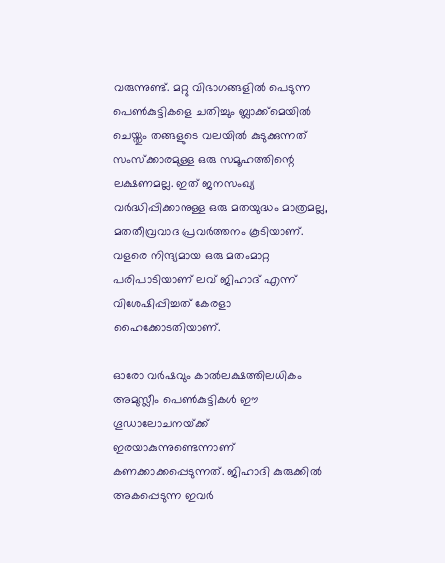വരുന്നുണ്ട്. മറ്റു വിഭാഗങ്ങളില്‍ പെടുന്ന പെണ്‍കുട്ടികളെ ചതിച്ചും ബ്ലാക്ക്‌മെയില്‍ ചെയ്തും തങ്ങളുടെ വലയില്‍ കുടുക്കുന്നത് സംസ്‌ക്കാരമുള്ള ഒരു സമൂഹത്തിന്റെ ലക്ഷണമല്ല. ഇത് ജനസംഖ്യ വര്‍ദ്ധിപ്പിക്കാനുള്ള ഒരു മതയുദ്ധം മാത്രമല്ല, മതതീവ്രവാദ പ്രവര്‍ത്തനം കൂടിയാണ്. വളരെ നിന്ദ്യമായ ഒരു മതംമാറ്റ പരിപാടിയാണ് ലവ് ജിഹാദ് എന്ന് വിശേഷിപ്പിച്ചത് കേരളാ ഹൈക്കോടതിയാണ്.

ഓരോ വര്‍ഷവും കാല്‍ലക്ഷത്തിലധികം അമുസ്ലീം പെണ്‍കുട്ടികള്‍ ഈ ഗൂഡാലോചനയ്‌ക്ക് ഇരയാകുന്നുണ്ടെന്നാണ് കണക്കാക്കപ്പെടുന്നത്. ജിഹാദി കുരുക്കില്‍ അകപ്പെടുന്ന ഇവര്‍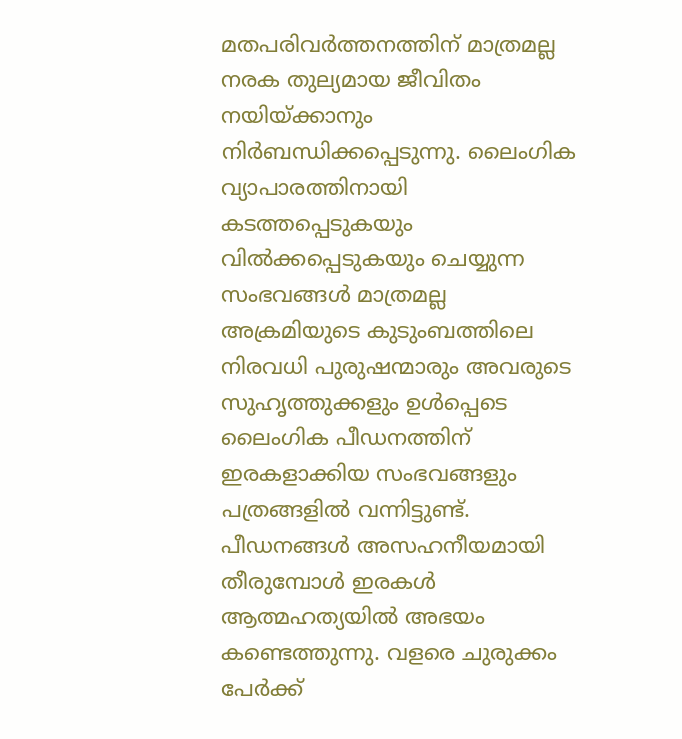മതപരിവര്‍ത്തനത്തിന് മാത്രമല്ല നരക തുല്യമായ ജീവിതം നയിയ്‌ക്കാനും നിര്‍ബന്ധിക്കപ്പെടുന്നു. ലൈംഗിക വ്യാപാരത്തിനായി കടത്തപ്പെടുകയും വില്‍ക്കപ്പെടുകയും ചെയ്യുന്ന സംഭവങ്ങള്‍ മാത്രമല്ല അക്രമിയുടെ കുടുംബത്തിലെ നിരവധി പുരുഷന്മാരും അവരുടെ സുഹൃത്തുക്കളും ഉള്‍പ്പെടെ ലൈംഗിക പീഡനത്തിന് ഇരകളാക്കിയ സംഭവങ്ങളും പത്രങ്ങളില്‍ വന്നിട്ടുണ്ട്. പീഡനങ്ങള്‍ അസഹനീയമായി തീരുമ്പോള്‍ ഇരകള്‍ ആത്മഹത്യയില്‍ അഭയം കണ്ടെത്തുന്നു. വളരെ ചുരുക്കം പേര്‍ക്ക്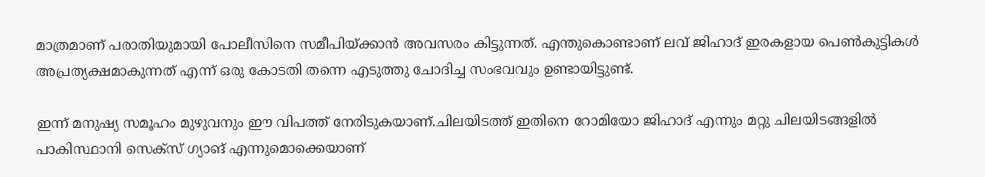മാത്രമാണ് പരാതിയുമായി പോലീസിനെ സമീപിയ്‌ക്കാന്‍ അവസരം കിട്ടുന്നത്. എന്തുകൊണ്ടാണ് ലവ് ജിഹാദ് ഇരകളായ പെണ്‍കുട്ടികള്‍ അപ്രത്യക്ഷമാകുന്നത് എന്ന് ഒരു കോടതി തന്നെ എടുത്തു ചോദിച്ച സംഭവവും ഉണ്ടായിട്ടുണ്ട്.

ഇന്ന് മനുഷ്യ സമൂഹം മുഴുവനും ഈ വിപത്ത് നേരിടുകയാണ്.ചിലയിടത്ത് ഇതിനെ റോമിയോ ജിഹാദ് എന്നും മറ്റു ചിലയിടങ്ങളില്‍ പാകിസ്ഥാനി സെക്‌സ് ഗ്യാങ് എന്നുമൊക്കെയാണ്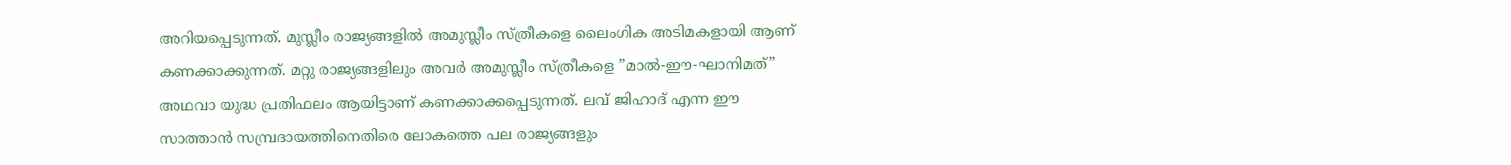അറിയപ്പെടുന്നത്. മുസ്ലീം രാജ്യങ്ങളില്‍ അമുസ്ലീം സ്ത്രീകളെ ലൈംഗിക അടിമകളായി ആണ് കണക്കാക്കുന്നത്. മറ്റു രാജ്യങ്ങളിലും അവര്‍ അമുസ്ലീം സ്ത്രീകളെ ”മാല്‍-ഈ-ഘാനിമത്” അഥവാ യുദ്ധ പ്രതിഫലം ആയിട്ടാണ് കണക്കാക്കപ്പെടുന്നത്. ലവ് ജിഹാദ് എന്ന ഈ സാത്താന്‍ സമ്പ്രദായത്തിനെതിരെ ലോകത്തെ പല രാജ്യങ്ങളും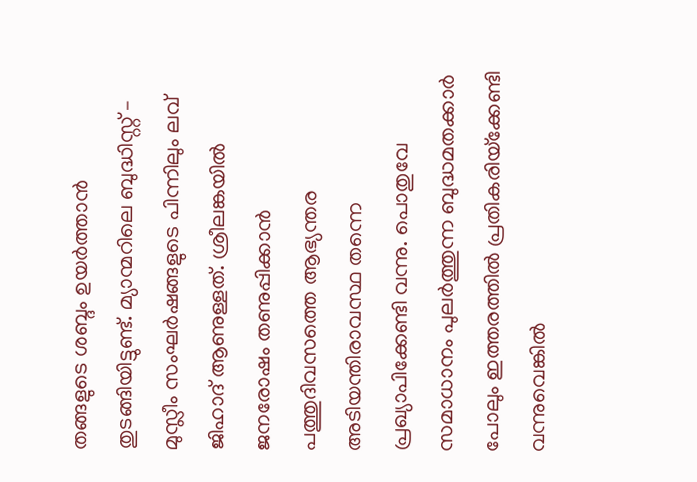തങ്ങളുടെ ശബ്ദം ഉയര്‍ത്താന്‍ തുടങ്ങിയിട്ടുണ്ട്. മ്യാന്മറിലെ ബുദ്ധിസ്റ്റ് – മുസ്ലീം സംഘര്‍ഷങ്ങളുടെ പിന്നിലും ലവ് ജിഹാദ് ആണുള്ളത്. ശ്രീലങ്കയില്‍ ജനരോഷം തണുപ്പിക്കാന്‍ പത്തുദിവസത്തെ ആഭ്യന്തര അടിയന്തിരാവസ്ഥ തന്നെ പ്രഖ്യാപിക്കേണ്ടി വന്നു. പൊതുവേ സമാധാനം പുലര്‍ത്തുന്ന ബുദ്ധമതക്കാര്‍ പോലും ഇത്തരത്തില്‍ പ്രതികരിയ്‌ക്കേണ്ടി വന്നുവെങ്കില്‍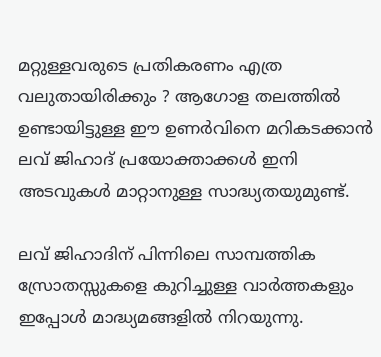മറ്റുള്ളവരുടെ പ്രതികരണം എത്ര വലുതായിരിക്കും ? ആഗോള തലത്തില്‍ ഉണ്ടായിട്ടുള്ള ഈ ഉണര്‍വിനെ മറികടക്കാന്‍ ലവ് ജിഹാദ് പ്രയോക്താക്കള്‍ ഇനി അടവുകള്‍ മാറ്റാനുള്ള സാദ്ധ്യതയുമുണ്ട്.

ലവ് ജിഹാദിന് പിന്നിലെ സാമ്പത്തിക സ്രോതസ്സുകളെ കുറിച്ചുള്ള വാര്‍ത്തകളും ഇപ്പോള്‍ മാദ്ധ്യമങ്ങളില്‍ നിറയുന്നു.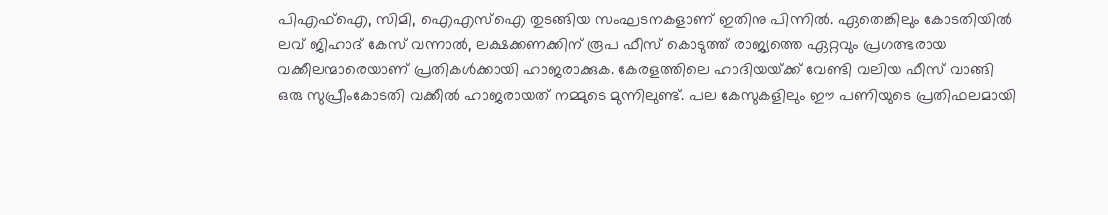പിഎഫ്ഐ, സിമി, ഐഎസ്ഐ തുടങ്ങിയ സംഘടനകളാണ് ഇതിനു പിന്നില്‍. ഏതെങ്കിലും കോടതിയില്‍ ലവ് ജിഹാദ് കേസ് വന്നാല്‍, ലക്ഷക്കണക്കിന് രൂപ ഫീസ് കൊടുത്ത് രാജ്യത്തെ ഏറ്റവും പ്രഗത്ഭരായ വക്കീലന്മാരെയാണ് പ്രതികള്‍ക്കായി ഹാജരാക്കുക. കേരളത്തിലെ ഹാദിയയ്‌ക്ക് വേണ്ടി വലിയ ഫീസ് വാങ്ങി ഒരു സുപ്രീംകോടതി വക്കീല്‍ ഹാജരായത് നമ്മുടെ മുന്നിലുണ്ട്. പല കേസുകളിലും ഈ പണിയുടെ പ്രതിഫലമായി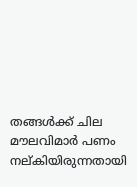തങ്ങള്‍ക്ക് ചില മൗലവിമാര്‍ പണം നല്കിയിരുന്നതായി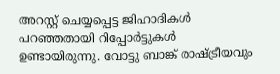അറസ്റ്റ് ചെയ്യപ്പെട്ട ജിഹാദികള്‍ പറഞ്ഞതായി റിപ്പോര്‍ട്ടുകള്‍ ഉണ്ടായിരുന്നു. വോട്ടു ബാങ്ക് രാഷ്‌ട്രീയവും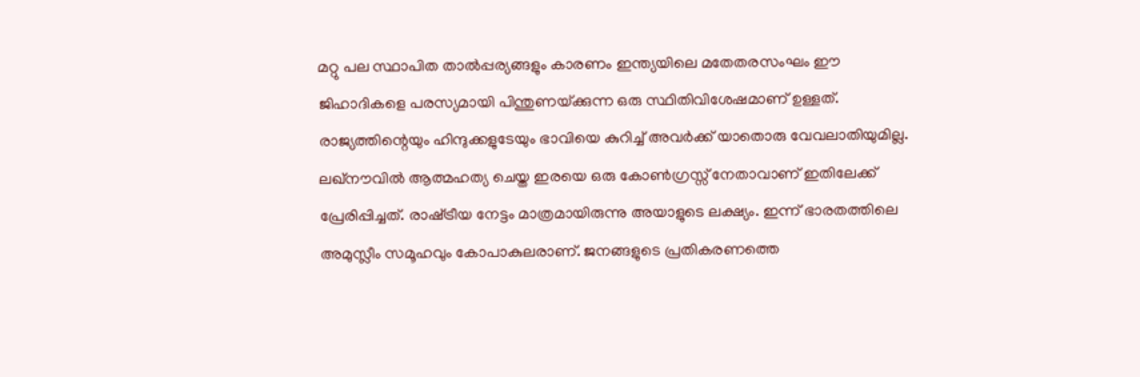മറ്റു പല സ്ഥാപിത താല്‍പ്പര്യങ്ങളും കാരണം ഇന്ത്യയിലെ മതേതരസംഘം ഈ ജിഹാദികളെ പരസ്യമായി പിന്തുണയ്‌ക്കുന്ന ഒരു സ്ഥിതിവിശേഷമാണ് ഉള്ളത്. രാജ്യത്തിന്റെയും ഹിന്ദുക്കളുടേയും ഭാവിയെ കുറിച്ച് അവര്‍ക്ക് യാതൊരു വേവലാതിയുമില്ല. ലഖ്‌നൗവില്‍ ആത്മഹത്യ ചെയ്ത ഇരയെ ഒരു കോണ്‍ഗ്രസ്സ് നേതാവാണ് ഇതിലേക്ക് പ്രേരിപ്പിച്ചത്. രാഷ്‌ട്രീയ നേട്ടം മാത്രമായിരുന്നു അയാളുടെ ലക്ഷ്യം. ഇന്ന് ഭാരതത്തിലെ അമുസ്ലീം സമൂഹവും കോപാകുലരാണ്. ജനങ്ങളുടെ പ്രതികരണത്തെ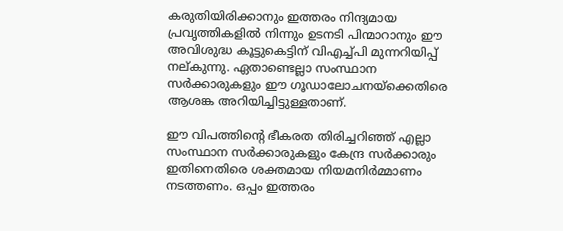കരുതിയിരിക്കാനും ഇത്തരം നിന്ദ്യമായ പ്രവൃത്തികളില്‍ നിന്നും ഉടനടി പിന്മാറാനും ഈ അവിശുദ്ധ കൂട്ടുകെട്ടിന് വിഎച്ച്പി മുന്നറിയിപ്പ് നല്കുന്നു. ഏതാണ്ടെല്ലാ സംസ്ഥാന സര്‍ക്കാരുകളും ഈ ഗൂഡാലോചനയ്‌ക്കെതിരെ ആശങ്ക അറിയിച്ചിട്ടുള്ളതാണ്.

ഈ വിപത്തിന്റെ ഭീകരത തിരിച്ചറിഞ്ഞ് എല്ലാ സംസ്ഥാന സര്‍ക്കാരുകളും കേന്ദ്ര സര്‍ക്കാരും ഇതിനെതിരെ ശക്തമായ നിയമനിര്‍മ്മാണം നടത്തണം. ഒപ്പം ഇത്തരം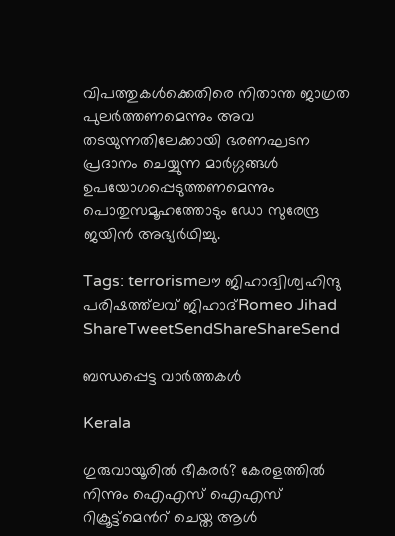വിപത്തുകള്‍ക്കെതിരെ നിതാന്ത ജാഗ്രത പുലര്‍ത്തണമെന്നും അവ തടയുന്നതിലേക്കായി ഭരണഘടന പ്രദാനം ചെയ്യുന്ന മാര്‍ഗ്ഗങ്ങള്‍ ഉപയോഗപ്പെടുത്തണമെന്നും പൊതുസമൂഹത്തോടും ഡോ സുരേന്ദ്ര ജയിന്‍ അഭ്യര്‍ഥിച്ചു.

Tags: terrorismലൗ ജിഹാദ്വിശ്വഹിന്ദു പരിഷത്ത്‌ലവ് ജിഹാദ്Romeo Jihad
ShareTweetSendShareShareSend

ബന്ധപ്പെട്ട വാര്‍ത്തകള്‍

Kerala

ഗുരുവായൂരില്‍ ഭീകരര്‍? കേരളത്തില്‍ നിന്നും ഐഎസ് ഐഎസ് റിക്രൂട്ട്മെന്‍റ് ചെയ്ത ആള്‍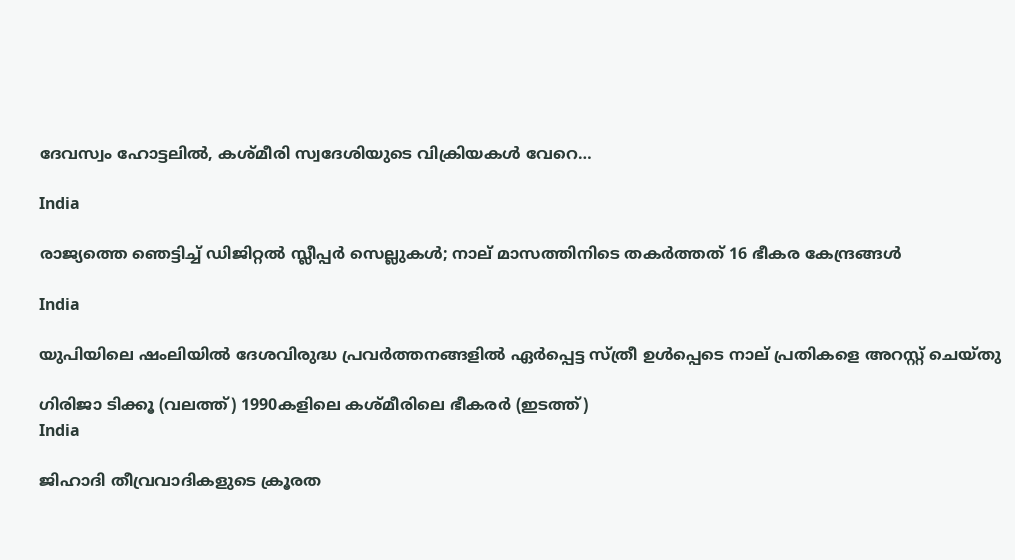ദേവസ്വം ഹോട്ടലില്‍, കശ്മീരി സ്വദേശിയുടെ വിക്രിയകള്‍ വേറെ…

India

രാജ്യത്തെ ഞെട്ടിച്ച് ഡിജിറ്റൽ സ്ലീപ്പർ സെല്ലുകൾ; നാല് മാസത്തിനിടെ തകർത്തത് 16 ഭീകര കേന്ദ്രങ്ങൾ

India

യുപിയിലെ ഷംലിയിൽ ദേശവിരുദ്ധ പ്രവർത്തനങ്ങളിൽ ഏർപ്പെട്ട സ്ത്രീ ഉൾപ്പെടെ നാല് പ്രതികളെ അറസ്റ്റ് ചെയ്തു

ഗിരിജാ ടിക്കൂ (വലത്ത്) 1990കളിലെ കശ്മീരിലെ ഭീകരര്‍ (ഇടത്ത്)
India

ജിഹാദി തീവ്രവാദികളുടെ ക്രൂരത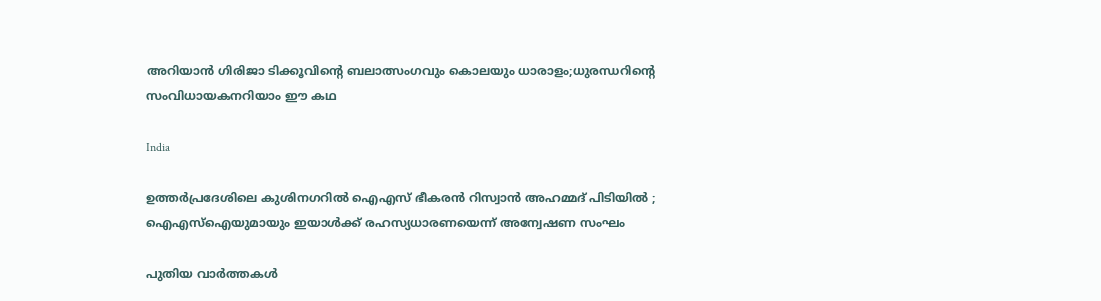അറിയാന്‍ ഗിരിജാ ടിക്കൂവിന്റെ ബലാത്സംഗവും കൊലയും ധാരാളം;ധുരന്ധറിന്റെ സംവിധായകനറിയാം ഈ കഥ

India

ഉത്തർപ്രദേശിലെ കുശിനഗറിൽ ഐഎസ് ഭീകരൻ റിസ്വാൻ അഹമ്മദ് പിടിയിൽ ; ഐഎസ്‌ഐയുമായും ഇയാൾക്ക് രഹസ്യധാരണയെന്ന് അന്വേഷണ സംഘം

പുതിയ വാര്‍ത്തകള്‍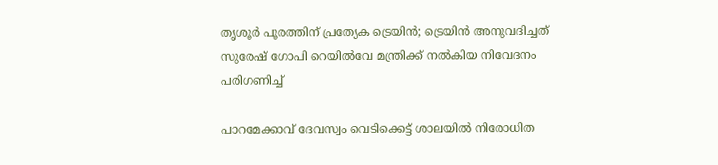തൃശൂര്‍ പൂരത്തിന് പ്രത്യേക ട്രെയിന്‍; ട്രെയിന്‍ അനുവദിച്ചത് സുരേഷ് ഗോപി റെയില്‍വേ മന്ത്രിക്ക് നല്‍കിയ നിവേദനം പരിഗണിച്ച്

പാറമേക്കാവ് ദേവസ്വം വെടിക്കെട്ട് ശാലയില്‍ നിരോധിത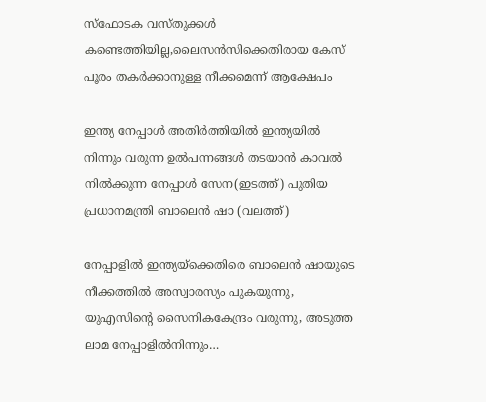സ്‌ഫോടക വസ്തുക്കള്‍ കണ്ടെത്തിയില്ല,ലൈസന്‍സിക്കെതിരായ കേസ് പൂരം തകര്‍ക്കാനുള്ള നീക്കമെന്ന് ആക്ഷേപം

ഇന്ത്യ നേപ്പാള്‍ അതിര്‍ത്തിയില്‍ ഇന്ത്യയില്‍ നിന്നും വരുന്ന ഉല്‍പന്നങ്ങള്‍ തടയാന്‍ കാവല്‍ നില്‍ക്കുന്ന നേപ്പാള്‍ സേന(ഇടത്ത്) പുതിയ പ്രധാനമന്ത്രി ബാലെന്‍ ഷാ (വലത്ത്)

നേപ്പാളില്‍ ഇന്ത്യയ്‌ക്കെതിരെ ബാലെന്‍ ഷായുടെ നീക്കത്തില്‍ അസ്വാരസ്യം പുകയുന്നു, യുഎസിന്റെ സൈനികകേന്ദ്രം വരുന്നു, അടുത്ത ലാമ നേപ്പാളില്‍നിന്നും…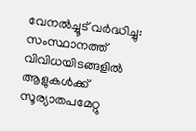വേനല്‍ച്ചൂട് വര്‍ദ്ധിച്ചു: സംസ്ഥാനത്ത് വിവിധയിടങ്ങളില്‍ ആളുകള്‍ക്ക് സൂര്യാതപമേറ്റു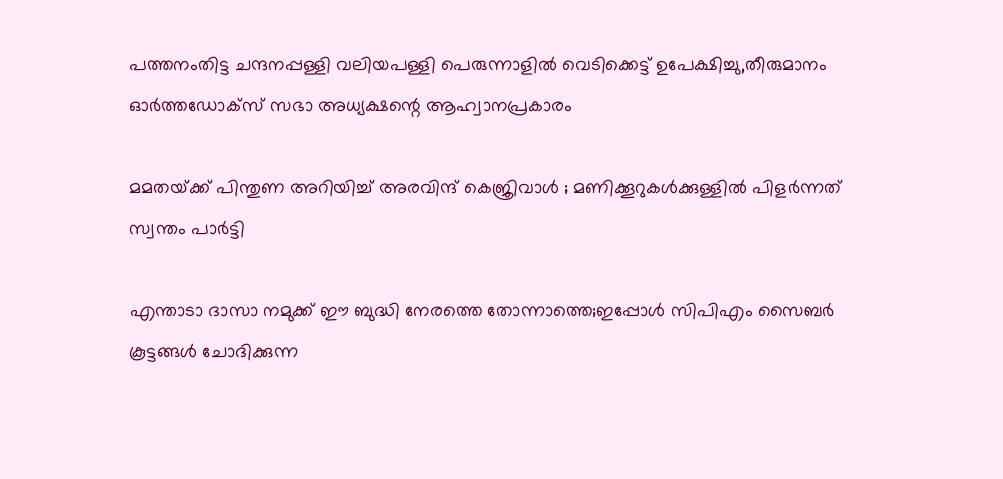പത്തനംതിട്ട ചന്ദനപ്പള്ളി വലിയപള്ളി പെരുന്നാളില്‍ വെടിക്കെട്ട് ഉപേക്ഷിച്ചു,തീരുമാനം ഓര്‍ത്തഡോക്‌സ് സഭാ അധ്യക്ഷന്റെ ആഹ്വാനപ്രകാരം

മമതയ്‌ക്ക് പിന്തുണ അറിയിച്ച് അരവിന്ദ് കെജ്രിവാൾ ; മണിക്കൂറുകൾക്കുള്ളിൽ പിളർന്നത് സ്വന്തം പാർട്ടി

എന്താടാ ദാസാ നമുക്ക് ഈ ബുദ്ധി നേരത്തെ തോന്നാത്തെ;ഇപ്പോൾ സിപിഎം സൈബർ കൂട്ടങ്ങൾ ചോദിക്കുന്ന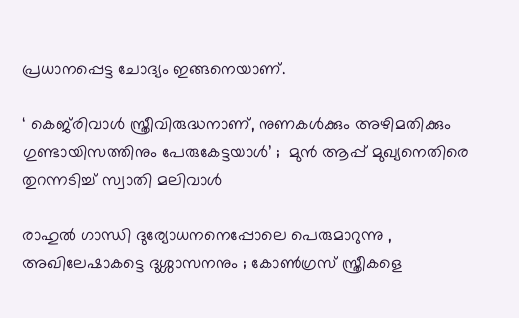പ്രധാനപ്പെട്ട ചോദ്യം ഇങ്ങനെയാണ്.

‘ കെജ്‌രിവാൾ സ്ത്രീവിരുദ്ധനാണ്, നുണകൾക്കും അഴിമതിക്കും ഗുണ്ടായിസത്തിനും പേരുകേട്ടയാൾ’ ;  മുൻ ആപ്പ് മുഖ്യനെതിരെ തുറന്നടിച്ച് സ്വാതി മലിവാൾ

രാഹുൽ ഗാന്ധി ദുര്യോധനനെപ്പോലെ പെരുമാറുന്നു , അഖിലേഷാകട്ടെ ദുശ്ശാസനനും ; കോൺഗ്രസ് സ്ത്രീകളെ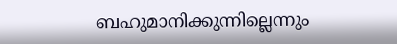ബഹുമാനിക്കുന്നില്ലെന്നും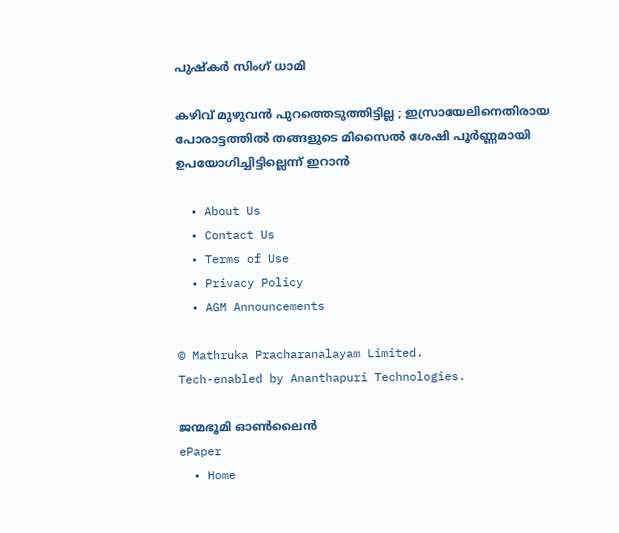പുഷ്‌കർ സിംഗ് ധാമി

കഴിവ് മുഴുവൻ പുറത്തെടുത്തിട്ടില്ല ; ഇസ്രായേലിനെതിരായ പോരാട്ടത്തിൽ തങ്ങളുടെ മിസൈൽ ശേഷി പൂർണ്ണമായി ഉപയോഗിച്ചിട്ടില്ലെന്ന് ഇറാൻ

  • About Us
  • Contact Us
  • Terms of Use
  • Privacy Policy
  • AGM Announcements

© Mathruka Pracharanalayam Limited.
Tech-enabled by Ananthapuri Technologies.

ജന്മഭൂമി ഓണ്‍ലൈന്‍
ePaper
  • Home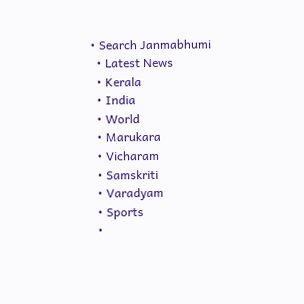• Search Janmabhumi
  • Latest News
  • Kerala
  • India
  • World
  • Marukara
  • Vicharam
  • Samskriti
  • Varadyam
  • Sports
  •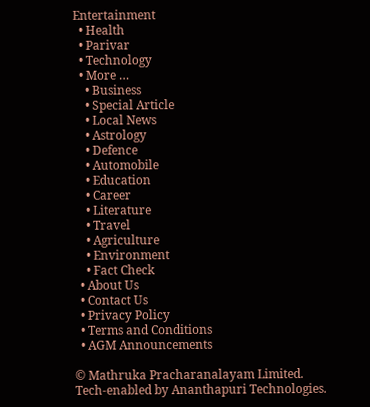Entertainment
  • Health
  • Parivar
  • Technology
  • More …
    • Business
    • Special Article
    • Local News
    • Astrology
    • Defence
    • Automobile
    • Education
    • Career
    • Literature
    • Travel
    • Agriculture
    • Environment
    • Fact Check
  • About Us
  • Contact Us
  • Privacy Policy
  • Terms and Conditions
  • AGM Announcements

© Mathruka Pracharanalayam Limited.
Tech-enabled by Ananthapuri Technologies.